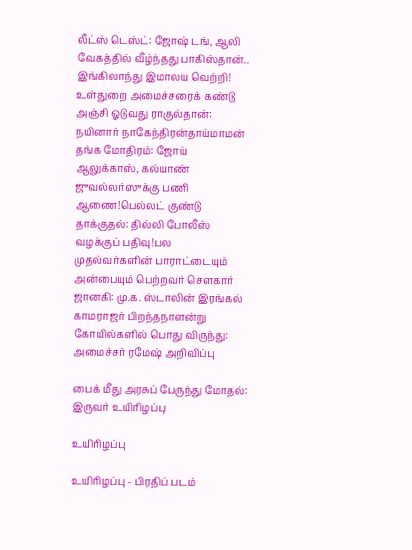லீட்ஸ் டெஸ்ட்: ஜோஷ் டங், ஆலி வேகத்தில் வீழ்ந்தது பாகிஸ்தான்.. இங்கிலாந்து இமாலய வெற்றி! உள்துறை அமைச்சரைக் கண்டு அஞ்சி ஓடுவது ராகுல்தான்: நயினார் நாகேந்திரன்தாய்மாமன் தங்க மோதிரம்: ஜோய் ஆலுக்காஸ், கல்யாண் ஜுவல்லர்ஸுக்கு பணி ஆணை!பெல்லட் குண்டு தாக்குதல்: தில்லி போலீஸ் வழக்குப் பதிவு!பல முதல்வர்களின் பாராட்டையும் அன்பையும் பெற்றவர் சௌகார் ஜானகி: மு.க. ஸ்டாலின் இரங்கல் காமராஜர் பிறந்தநாளன்று கோயில்களில் பொது விருந்து: அமைச்சர் ரமேஷ் அறிவிப்பு

பைக் மீது அரசுப் பேருந்து மோதல்: இருவர் உயிரிழப்பு

உயிரிழப்பு

உயிரிழப்பு - பிரதிப் படம்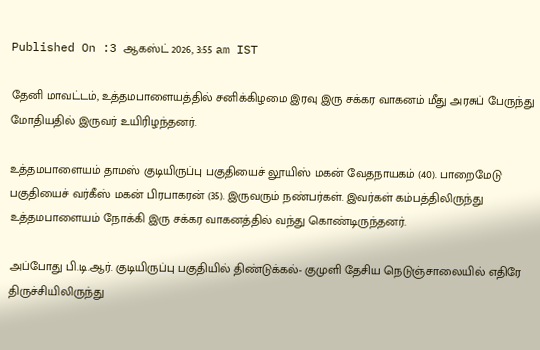Published On :3 ஆகஸ்ட் 2026, 3:55 am IST

தேனி மாவட்டம், உத்தமபாளையத்தில் சனிக்கிழமை இரவு இரு சக்கர வாகனம் மீது அரசுப் பேருந்து மோதியதில் இருவர் உயிரிழந்தனர்.

உத்தமபாளையம் தாமஸ் குடியிருப்பு பகுதியைச் லூயிஸ் மகன் வேதநாயகம் (40). பாறைமேடு பகுதியைச் வர்கீஸ் மகன் பிரபாகரன் (35). இருவரும் நண்பர்கள். இவர்கள் கம்பத்திலிருந்து உத்தமபாளையம் நோக்கி இரு சக்கர வாகனத்தில் வந்து கொண்டிருந்தனர்.

அப்போது பி.டி.ஆர். குடியிருப்பு பகுதியில் திண்டுக்கல்- குமுளி தேசிய நெடுஞ்சாலையில் எதிரே திருச்சியிலிருந்து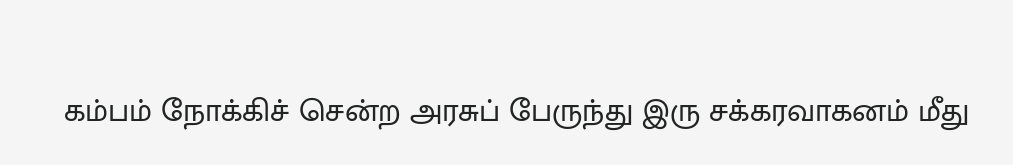கம்பம் நோக்கிச் சென்ற அரசுப் பேருந்து இரு சக்கரவாகனம் மீது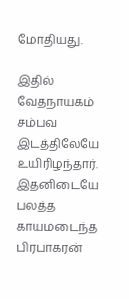மோதியது.

இதில் வேதநாயகம் சம்பவ இடத்திலேயே உயிரிழந்தார். இதனிடையே பலத்த காயமடைந்த பிரபாகரன்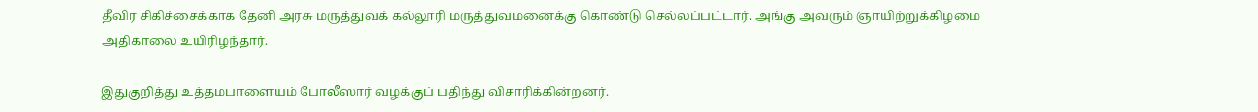தீவிர சிகிச்சைக்காக தேனி அரசு மருத்துவக் கல்லூரி மருத்துவமனைக்கு கொண்டு செல்லப்பட்டார். அங்கு அவரும் ஞாயிற்றுக்கிழமை அதிகாலை உயிரிழந்தார்.

இதுகுறித்து உத்தமபாளையம் போலீஸார் வழக்குப் பதிந்து விசாரிக்கின்றனர்.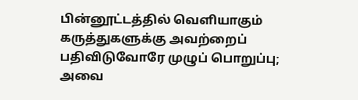பின்னூட்டத்தில் வெளியாகும் கருத்துகளுக்கு அவற்றைப் பதிவிடுவோரே முழுப் பொறுப்பு; அவை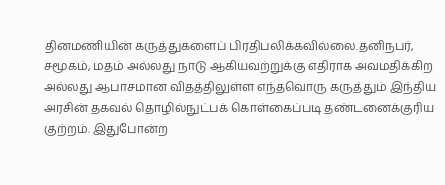தினமணியின் கருத்துகளைப் பிரதிபலிக்கவில்லை.தனிநபர், சமூகம், மதம் அல்லது நாடு ஆகியவற்றுக்கு எதிராக அவமதிக்கிற அல்லது ஆபாசமான விதத்திலுள்ள எந்தவொரு கருத்தும் இந்திய அரசின் தகவல் தொழில்நுட்பக் கொள்கைப்படி தண்டனைக்குரிய குற்றம். இதுபோன்ற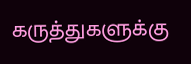கருத்துகளுக்கு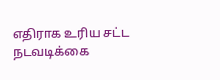எதிராக உரிய சட்ட நடவடிக்கை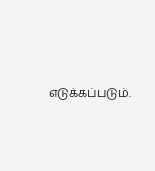எடுக்கப்படும்.